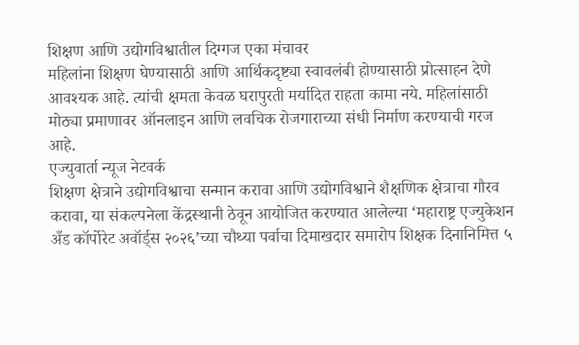शिक्षण आणि उद्योगविश्वातील दिग्गज एका मंचावर
महिलांना शिक्षण घेण्यासाठी आणि आर्थिकदृष्ट्या स्वावलंबी होण्यासाठी प्रोत्साहन देणे आवश्यक आहे. त्यांची क्षमता केवळ घरापुरती मर्यादित राहता कामा नये. महिलांसाठी मोठ्या प्रमाणावर ऑनलाइन आणि लवचिक रोजगाराच्या संधी निर्माण करण्याची गरज आहे.
एज्युवार्ता न्यूज नेटवर्क
शिक्षण क्षेत्राने उद्योगविश्वाचा सन्मान करावा आणि उद्योगविश्वाने शैक्षणिक क्षेत्राचा गौरव करावा, या संकल्पनेला केंद्रस्थानी ठेवून आयोजित करण्यात आलेल्या ‘महाराष्ट्र एज्युकेशन अँड कॉर्पोरेट अवॉर्ड्स २०२६’च्या चौथ्या पर्वाचा दिमाखदार समारोप शिक्षक दिनानिमित्त ५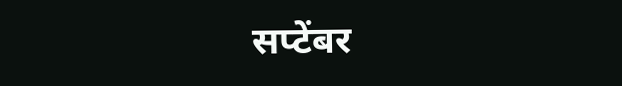सप्टेंबर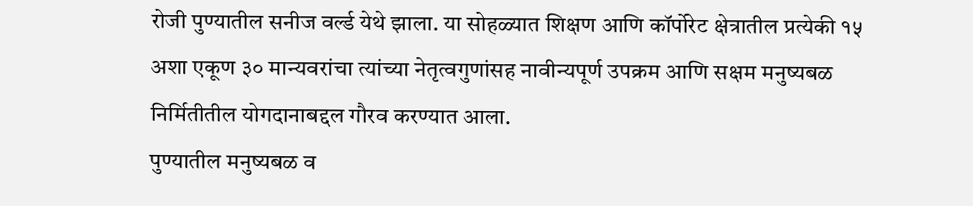रोजी पुण्यातील सनीज वर्ल्ड येथे झाला. या सोहळ्यात शिक्षण आणि कॉर्पोरेट क्षेत्रातील प्रत्येकी १५ अशा एकूण ३० मान्यवरांचा त्यांच्या नेतृत्वगुणांसह नावीन्यपूर्ण उपक्रम आणि सक्षम मनुष्यबळ निर्मितीतील योगदानाबद्दल गौरव करण्यात आला.
पुण्यातील मनुष्यबळ व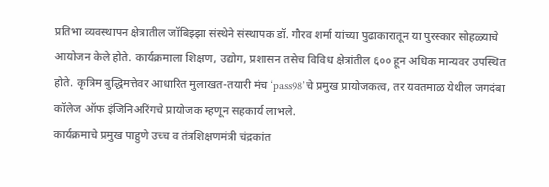प्रतिभा व्यवस्थापन क्षेत्रातील जॉबिझ्झा संस्थेने संस्थापक डॉ. गौरव शर्मा यांच्या पुढाकारातून या पुरस्कार सोहळ्याचे आयोजन केले होते. कार्यक्रमाला शिक्षण, उद्योग, प्रशासन तसेच विविध क्षेत्रांतील ६०० हून अधिक मान्यवर उपस्थित होते. कृत्रिम बुद्धिमत्तेवर आधारित मुलाखत-तयारी मंच ‘pass98’चे प्रमुख प्रायोजकत्व, तर यवतमाळ येथील जगदंबा कॉलेज ऑफ इंजिनिअरिंगचे प्रायोजक म्हणून सहकार्य लाभले.
कार्यक्रमाचे प्रमुख पाहुणे उच्च व तंत्रशिक्षणमंत्री चंद्रकांत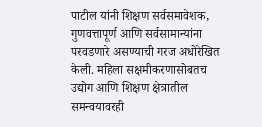पाटील यांनी शिक्षण सर्वसमावेशक, गुणवत्तापूर्ण आणि सर्वसामान्यांना परवडणारे असण्याची गरज अधोरेखित केली. महिला सक्षमीकरणासोबतच उद्योग आणि शिक्षण क्षेत्रातील समन्वयावरही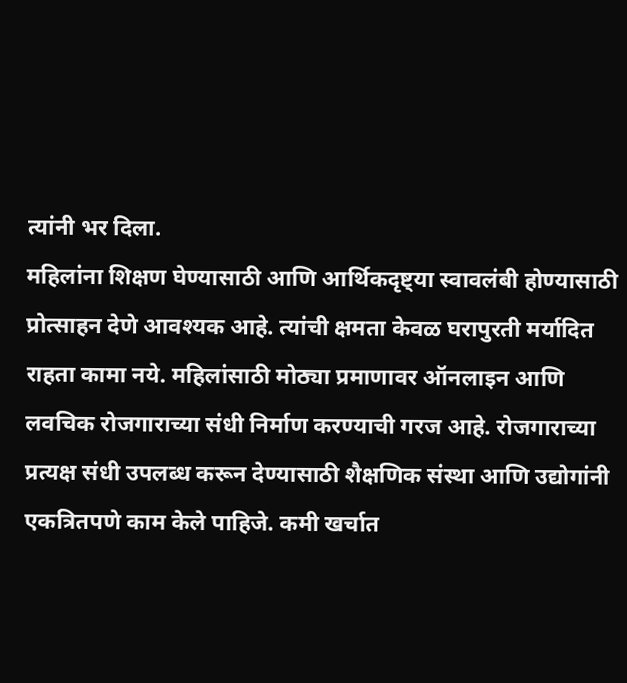त्यांनी भर दिला.
महिलांना शिक्षण घेण्यासाठी आणि आर्थिकदृष्ट्या स्वावलंबी होण्यासाठी प्रोत्साहन देणे आवश्यक आहे. त्यांची क्षमता केवळ घरापुरती मर्यादित राहता कामा नये. महिलांसाठी मोठ्या प्रमाणावर ऑनलाइन आणि लवचिक रोजगाराच्या संधी निर्माण करण्याची गरज आहे. रोजगाराच्या प्रत्यक्ष संधी उपलब्ध करून देण्यासाठी शैक्षणिक संस्था आणि उद्योगांनी एकत्रितपणे काम केले पाहिजे. कमी खर्चात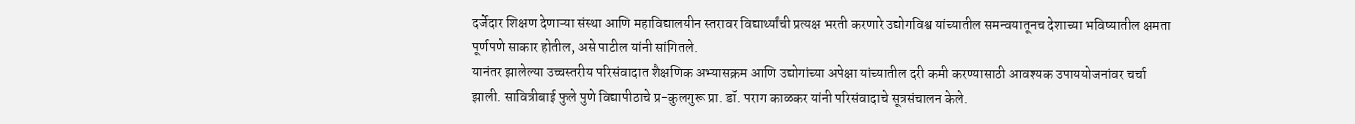दर्जेदार शिक्षण देणाऱ्या संस्था आणि महाविद्यालयीन स्तरावर विद्यार्थ्यांची प्रत्यक्ष भरती करणारे उद्योगविश्व यांच्यातील समन्वयातूनच देशाच्या भविष्यातील क्षमता पूर्णपणे साकार होतील, असे पाटील यांनी सांगितले.
यानंतर झालेल्या उच्चस्तरीय परिसंवादात शैक्षणिक अभ्यासक्रम आणि उद्योगांच्या अपेक्षा यांच्यातील दरी कमी करण्यासाठी आवश्यक उपाययोजनांवर चर्चा झाली. सावित्रीबाई फुले पुणे विद्यापीठाचे प्र-कुलगुरू प्रा. डॉ. पराग काळकर यांनी परिसंवादाचे सूत्रसंचालन केले.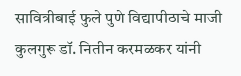सावित्रीबाई फुले पुणे विद्यापीठाचे माजी कुलगुरू डॉ. नितीन करमळकर यांनी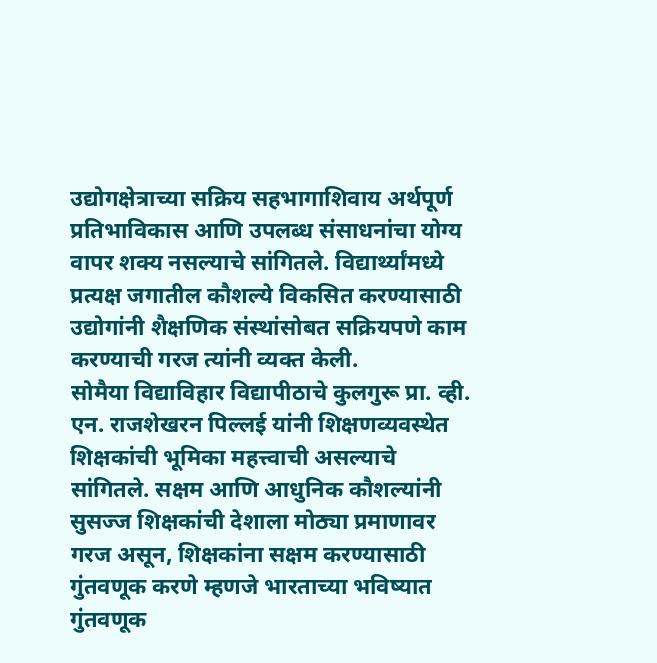उद्योगक्षेत्राच्या सक्रिय सहभागाशिवाय अर्थपूर्ण प्रतिभाविकास आणि उपलब्ध संसाधनांचा योग्य वापर शक्य नसल्याचे सांगितले. विद्यार्थ्यांमध्ये प्रत्यक्ष जगातील कौशल्ये विकसित करण्यासाठी उद्योगांनी शैक्षणिक संस्थांसोबत सक्रियपणे काम करण्याची गरज त्यांनी व्यक्त केली.
सोमैया विद्याविहार विद्यापीठाचे कुलगुरू प्रा. व्ही. एन. राजशेखरन पिल्लई यांनी शिक्षणव्यवस्थेत शिक्षकांची भूमिका महत्त्वाची असल्याचे सांगितले. सक्षम आणि आधुनिक कौशल्यांनी सुसज्ज शिक्षकांची देशाला मोठ्या प्रमाणावर गरज असून, शिक्षकांना सक्षम करण्यासाठी गुंतवणूक करणे म्हणजे भारताच्या भविष्यात गुंतवणूक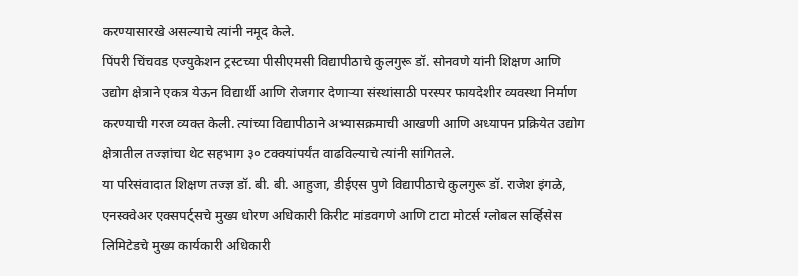करण्यासारखे असल्याचे त्यांनी नमूद केले.
पिंपरी चिंचवड एज्युकेशन ट्रस्टच्या पीसीएमसी विद्यापीठाचे कुलगुरू डॉ. सोनवणे यांनी शिक्षण आणि उद्योग क्षेत्राने एकत्र येऊन विद्यार्थी आणि रोजगार देणाऱ्या संस्थांसाठी परस्पर फायदेशीर व्यवस्था निर्माण करण्याची गरज व्यक्त केली. त्यांच्या विद्यापीठाने अभ्यासक्रमाची आखणी आणि अध्यापन प्रक्रियेत उद्योग क्षेत्रातील तज्ज्ञांचा थेट सहभाग ३० टक्क्यांपर्यंत वाढविल्याचे त्यांनी सांगितले.
या परिसंवादात शिक्षण तज्ज्ञ डॉ. बी. बी. आहुजा, डीईएस पुणे विद्यापीठाचे कुलगुरू डॉ. राजेश इंगळे, एनस्क्वेअर एक्सपर्ट्सचे मुख्य धोरण अधिकारी किरीट मांडवगणे आणि टाटा मोटर्स ग्लोबल सर्व्हिसेस लिमिटेडचे मुख्य कार्यकारी अधिकारी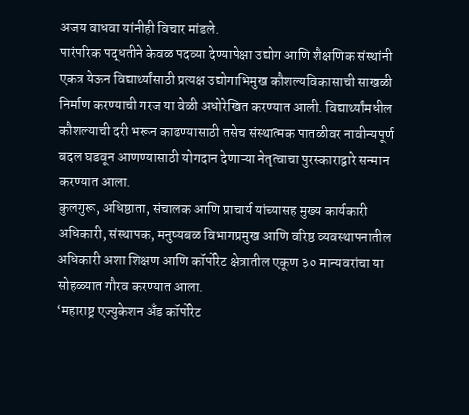अजय वाधवा यांनीही विचार मांडले.
पारंपरिक पद्धतीने केवळ पदव्या देण्यापेक्षा उद्योग आणि शैक्षणिक संस्थांनी एकत्र येऊन विद्यार्थ्यांसाठी प्रत्यक्ष उद्योगाभिमुख कौशल्यविकासाची साखळी निर्माण करण्याची गरज या वेळी अधोरेखित करण्यात आली. विद्यार्थ्यांमधील कौशल्याची दरी भरून काढण्यासाठी तसेच संस्थात्मक पातळीवर नावीन्यपूर्ण बदल घडवून आणण्यासाठी योगदान देणाऱ्या नेतृत्वाचा पुरस्काराद्वारे सन्मान करण्यात आला.
कुलगुरू, अधिष्ठाता, संचालक आणि प्राचार्य यांच्यासह मुख्य कार्यकारी अधिकारी, संस्थापक, मनुष्यबळ विभागप्रमुख आणि वरिष्ठ व्यवस्थापनातील अधिकारी अशा शिक्षण आणि कॉर्पोरेट क्षेत्रातील एकूण ३० मान्यवरांचा या सोहळ्यात गौरव करण्यात आला.
‘महाराष्ट्र एज्युकेशन अँड कॉर्पोरेट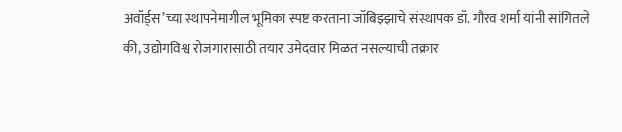अवॉर्ड्स’च्या स्थापनेमागील भूमिका स्पष्ट करताना जॉबिझ्झाचे संस्थापक डॉ. गौरव शर्मा यांनी सांगितले की, उद्योगविश्व रोजगारासाठी तयार उमेदवार मिळत नसल्याची तक्रार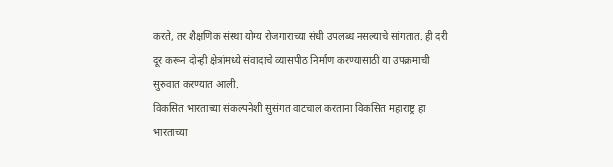करते, तर शैक्षणिक संस्था योग्य रोजगाराच्या संधी उपलब्ध नसल्याचे सांगतात. ही दरी दूर करून दोन्ही क्षेत्रांमध्ये संवादाचे व्यासपीठ निर्माण करण्यासाठी या उपक्रमाची सुरुवात करण्यात आली.
विकसित भारताच्या संकल्पनेशी सुसंगत वाटचाल करताना विकसित महाराष्ट्र हा भारताच्या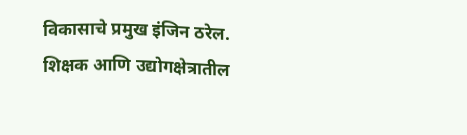विकासाचे प्रमुख इंजिन ठरेल. शिक्षक आणि उद्योगक्षेत्रातील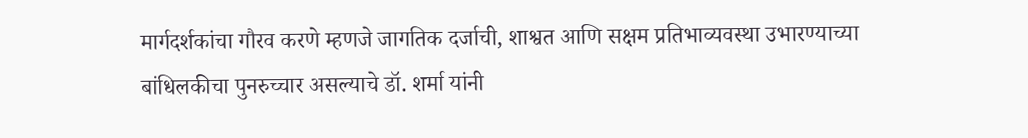मार्गदर्शकांचा गौरव करणे म्हणजे जागतिक दर्जाची, शाश्वत आणि सक्षम प्रतिभाव्यवस्था उभारण्याच्या बांधिलकीचा पुनरुच्चार असल्याचे डॉ. शर्मा यांनी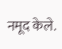नमूद केले.